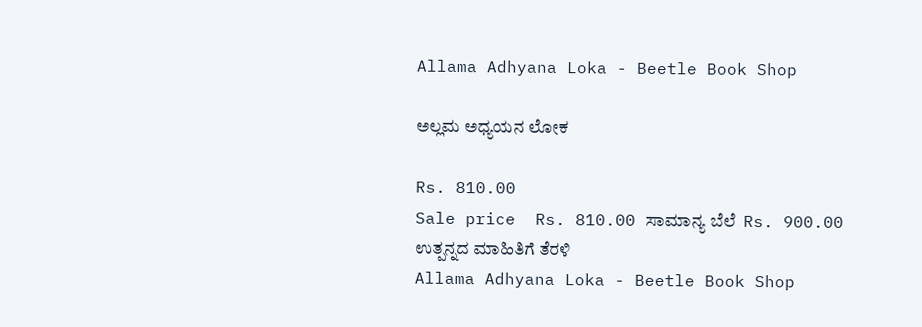Allama Adhyana Loka - Beetle Book Shop

ಅಲ್ಲಮ ಅಧ್ಯಯನ ಲೋಕ

Rs. 810.00
Sale price  Rs. 810.00 ಸಾಮಾನ್ಯ ಬೆಲೆ  Rs. 900.00
ಉತ್ಪನ್ನದ ಮಾಹಿತಿಗೆ ತೆರಳಿ
Allama Adhyana Loka - Beetle Book Shop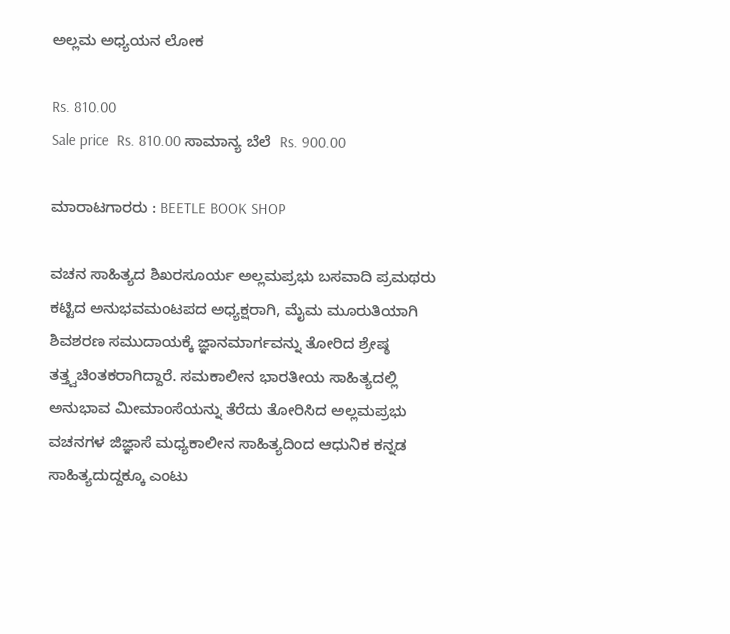ಅಲ್ಲಮ ಅಧ್ಯಯನ ಲೋಕ

Rs. 810.00
Sale price  Rs. 810.00 ಸಾಮಾನ್ಯ ಬೆಲೆ  Rs. 900.00

ಮಾರಾಟಗಾರರು : BEETLE BOOK SHOP

ವಚನ ಸಾಹಿತ್ಯದ ಶಿಖರಸೂರ್ಯ ಅಲ್ಲಮಪ್ರಭು ಬಸವಾದಿ ಪ್ರಮಥರು ಕಟ್ಟಿದ ಅನುಭವಮಂಟಪದ ಅಧ್ಯಕ್ಷರಾಗಿ, ಮೈಮ ಮೂರುತಿಯಾಗಿ ಶಿವಶರಣ ಸಮುದಾಯಕ್ಕೆ ಜ್ಞಾನಮಾರ್ಗವನ್ನು ತೋರಿದ ಶ್ರೇಷ್ಠ ತತ್ತ್ವಚಿಂತಕರಾಗಿದ್ದಾರೆ. ಸಮಕಾಲೀನ ಭಾರತೀಯ ಸಾಹಿತ್ಯದಲ್ಲಿ ಅನುಭಾವ ಮೀಮಾಂಸೆಯನ್ನು ತೆರೆದು ತೋರಿಸಿದ ಅಲ್ಲಮಪ್ರಭು ವಚನಗಳ ಜಿಜ್ಞಾಸೆ ಮಧ್ಯಕಾಲೀನ ಸಾಹಿತ್ಯದಿಂದ ಆಧುನಿಕ ಕನ್ನಡ ಸಾಹಿತ್ಯದುದ್ದಕ್ಕೂ ಎಂಟು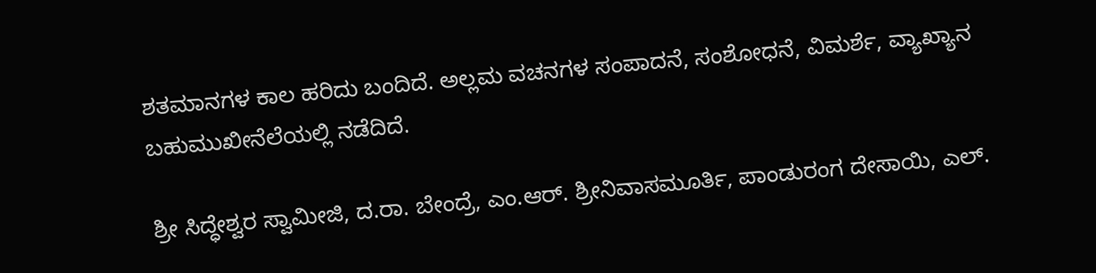ಶತಮಾನಗಳ ಕಾಲ ಹರಿದು ಬಂದಿದೆ. ಅಲ್ಲಮ ವಚನಗಳ ಸಂಪಾದನೆ, ಸಂಶೋಧನೆ, ವಿಮರ್ಶೆ, ವ್ಯಾಖ್ಯಾನ ಬಹುಮುಖೀನೆಲೆಯಲ್ಲಿ ನಡೆದಿದೆ.

ಶ್ರೀ ಸಿದ್ಧೇಶ್ವರ ಸ್ವಾಮೀಜಿ, ದ.ರಾ. ಬೇಂದ್ರೆ, ಎಂ.ಆರ್. ಶ್ರೀನಿವಾಸಮೂರ್ತಿ, ಪಾಂಡುರಂಗ ದೇಸಾಯಿ, ಎಲ್.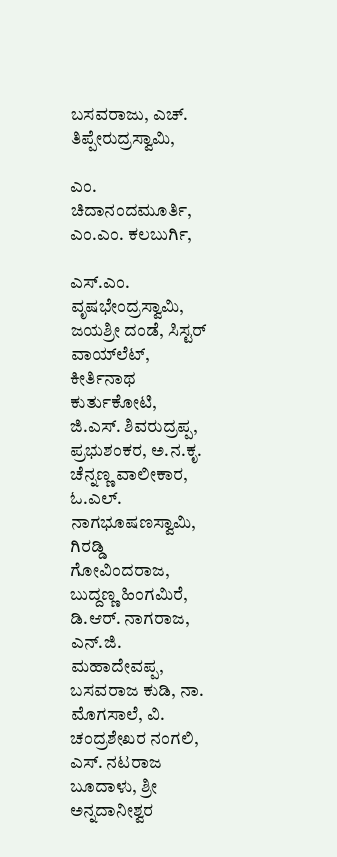ಬಸವರಾಜು, ಎಚ್. ತಿಪ್ಪೇರುದ್ರಸ್ವಾಮಿ,

ಎಂ. ಚಿದಾನಂದಮೂರ್ತಿ, ಎಂ.ಎಂ. ಕಲಬುರ್ಗಿ,

ಎಸ್.ಎಂ. ವೃಷಭೇಂದ್ರಸ್ವಾಮಿ, ಜಯಶ್ರೀ ದಂಡೆ, ಸಿಸ್ಟರ್‌ ವಾಯ್‌ಲೆಟ್, ಕೀರ್ತಿನಾಥ ಕುರ್ತುಕೋಟಿ, ಜಿ.ಎಸ್. ಶಿವರುದ್ರಪ್ಪ, ಪ್ರಭುಶಂಕರ, ಅ.ನ.ಕೃ. ಚೆನ್ನಣ್ಣ ವಾಲೀಕಾರ, ಓ.ಎಲ್. ನಾಗಭೂಷಣಸ್ವಾಮಿ, ಗಿರಡ್ಡಿ ಗೋವಿಂದರಾಜ, ಬುದ್ದಣ್ಣ ಹಿಂಗಮಿರೆ, ಡಿ.ಆರ್. ನಾಗರಾಜ, ಎನ್.ಜಿ. ಮಹಾದೇವಪ್ಪ, ಬಸವರಾಜ ಕುಡಿ, ನಾ. ಮೊಗಸಾಲೆ, ವಿ. ಚಂದ್ರಶೇಖರ ನಂಗಲಿ, ಎಸ್. ನಟರಾಜ ಬೂದಾಳು, ಶ್ರೀ ಅನ್ನದಾನೀಶ್ವರ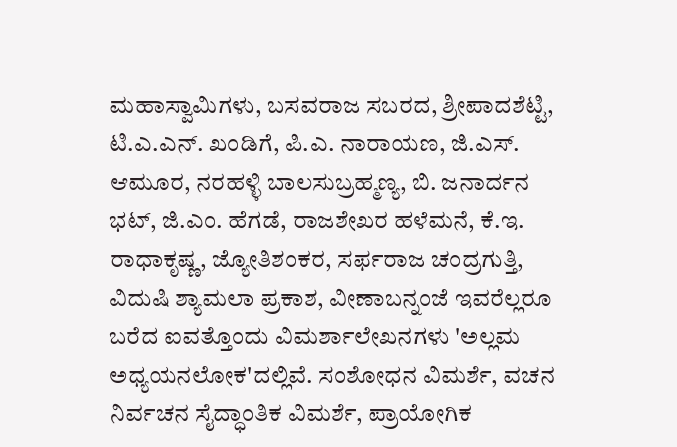ಮಹಾಸ್ವಾಮಿಗಳು, ಬಸವರಾಜ ಸಬರದ, ಶ್ರೀಪಾದಶೆಟ್ಟಿ, ಟಿ.ಎ.ಎನ್. ಖಂಡಿಗೆ, ಪಿ.ಎ. ನಾರಾಯಣ, ಜಿ.ಎಸ್. ಆಮೂರ, ನರಹಳ್ಳಿ ಬಾಲಸುಬ್ರಹ್ಮಣ್ಯ, ಬಿ. ಜನಾರ್ದನ ಭಟ್, ಜಿ.ಎಂ. ಹೆಗಡೆ, ರಾಜಶೇಖರ ಹಳೆಮನೆ, ಕೆ.ಇ. ರಾಧಾಕೃಷ್ಣ, ಜ್ಯೋತಿಶಂಕರ, ಸರ್ಫರಾಜ ಚಂದ್ರಗುತ್ತಿ, ವಿದುಷಿ ಶ್ಯಾಮಲಾ ಪ್ರಕಾಶ, ವೀಣಾಬನ್ನಂಜೆ ಇವರೆಲ್ಲರೂ ಬರೆದ ಐವತ್ತೊಂದು ವಿಮರ್ಶಾಲೇಖನಗಳು 'ಅಲ್ಲಮ ಅಧ್ಯಯನಲೋಕ'ದಲ್ಲಿವೆ. ಸಂಶೋಧನ ವಿಮರ್ಶೆ, ವಚನ ನಿರ್ವಚನ ಸೈದ್ಧಾಂತಿಕ ವಿಮರ್ಶೆ, ಪ್ರಾಯೋಗಿಕ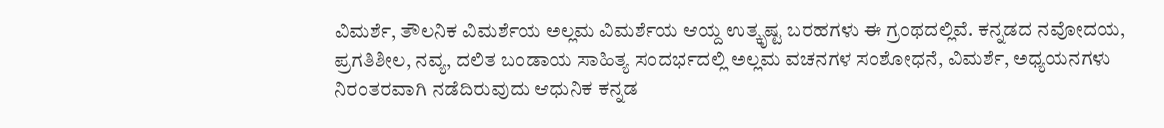ವಿಮರ್ಶೆ, ತೌಲನಿಕ ವಿಮರ್ಶೆಯ ಅಲ್ಲಮ ವಿಮರ್ಶೆಯ ಆಯ್ದ ಉತ್ಕೃಷ್ಟ ಬರಹಗಳು ಈ ಗ್ರಂಥದಲ್ಲಿವೆ. ಕನ್ನಡದ ನವೋದಯ, ಪ್ರಗತಿಶೀಲ, ನವ್ಯ, ದಲಿತ ಬಂಡಾಯ ಸಾಹಿತ್ಯ ಸಂದರ್ಭದಲ್ಲಿ ಅಲ್ಲಮ ವಚನಗಳ ಸಂಶೋಧನೆ, ವಿಮರ್ಶೆ, ಅಧ್ಯಯನಗಳು ನಿರಂತರವಾಗಿ ನಡೆದಿರುವುದು ಆಧುನಿಕ ಕನ್ನಡ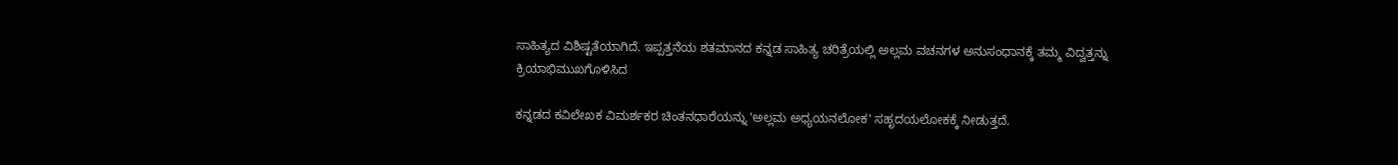ಸಾಹಿತ್ಯದ ವಿಶಿಷ್ಟತೆಯಾಗಿದೆ. ಇಪ್ಪತ್ತನೆಯ ಶತಮಾನದ ಕನ್ನಡ ಸಾಹಿತ್ಯ ಚರಿತ್ರೆಯಲ್ಲಿ ಅಲ್ಲಮ ವಚನಗಳ ಅನುಸಂಧಾನಕ್ಕೆ ತಮ್ಮ ವಿದ್ವತ್ತನ್ನು ಕ್ರಿಯಾಭಿಮುಖಗೊಳಿಸಿದ

ಕನ್ನಡದ ಕವಿಲೇಖಕ ವಿಮರ್ಶಕರ ಚಿಂತನಧಾರೆಯನ್ನು 'ಅಲ್ಲಮ ಅಧ್ಯಯನಲೋಕ' ಸಹೃದಯಲೋಕಕ್ಕೆ ನೀಡುತ್ತದೆ.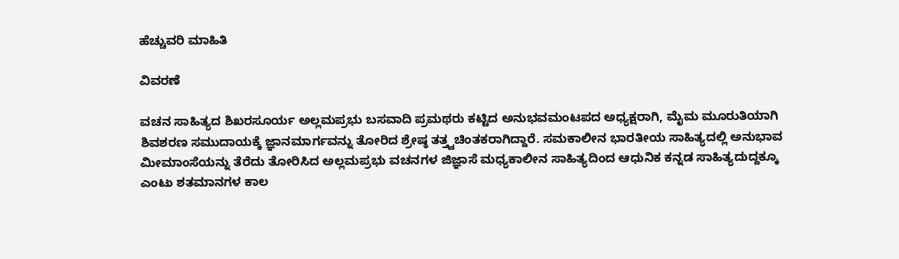ಹೆಚ್ಚುವರಿ ಮಾಹಿತಿ

ವಿವರಣೆ

ವಚನ ಸಾಹಿತ್ಯದ ಶಿಖರಸೂರ್ಯ ಅಲ್ಲಮಪ್ರಭು ಬಸವಾದಿ ಪ್ರಮಥರು ಕಟ್ಟಿದ ಅನುಭವಮಂಟಪದ ಅಧ್ಯಕ್ಷರಾಗಿ, ಮೈಮ ಮೂರುತಿಯಾಗಿ ಶಿವಶರಣ ಸಮುದಾಯಕ್ಕೆ ಜ್ಞಾನಮಾರ್ಗವನ್ನು ತೋರಿದ ಶ್ರೇಷ್ಠ ತತ್ತ್ವಚಿಂತಕರಾಗಿದ್ದಾರೆ. ಸಮಕಾಲೀನ ಭಾರತೀಯ ಸಾಹಿತ್ಯದಲ್ಲಿ ಅನುಭಾವ ಮೀಮಾಂಸೆಯನ್ನು ತೆರೆದು ತೋರಿಸಿದ ಅಲ್ಲಮಪ್ರಭು ವಚನಗಳ ಜಿಜ್ಞಾಸೆ ಮಧ್ಯಕಾಲೀನ ಸಾಹಿತ್ಯದಿಂದ ಆಧುನಿಕ ಕನ್ನಡ ಸಾಹಿತ್ಯದುದ್ದಕ್ಕೂ ಎಂಟು ಶತಮಾನಗಳ ಕಾಲ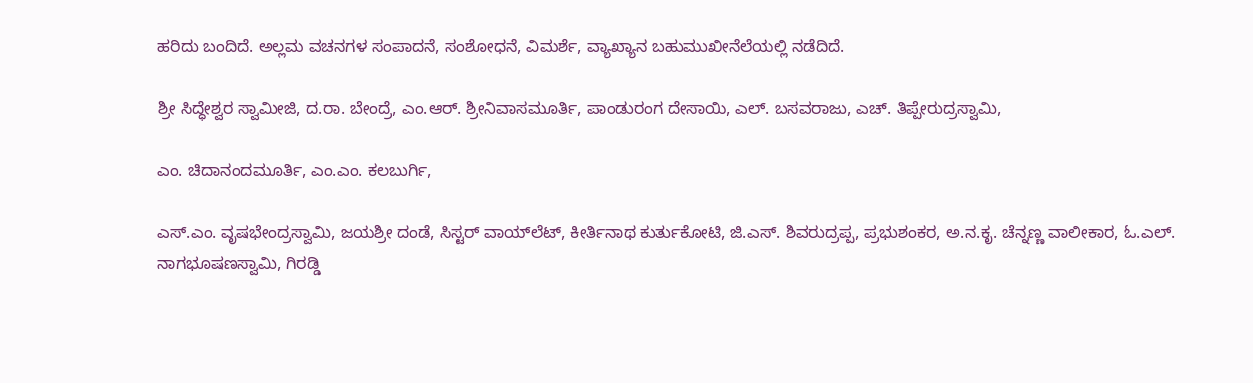ಹರಿದು ಬಂದಿದೆ. ಅಲ್ಲಮ ವಚನಗಳ ಸಂಪಾದನೆ, ಸಂಶೋಧನೆ, ವಿಮರ್ಶೆ, ವ್ಯಾಖ್ಯಾನ ಬಹುಮುಖೀನೆಲೆಯಲ್ಲಿ ನಡೆದಿದೆ.

ಶ್ರೀ ಸಿದ್ಧೇಶ್ವರ ಸ್ವಾಮೀಜಿ, ದ.ರಾ. ಬೇಂದ್ರೆ, ಎಂ.ಆರ್. ಶ್ರೀನಿವಾಸಮೂರ್ತಿ, ಪಾಂಡುರಂಗ ದೇಸಾಯಿ, ಎಲ್. ಬಸವರಾಜು, ಎಚ್. ತಿಪ್ಪೇರುದ್ರಸ್ವಾಮಿ,

ಎಂ. ಚಿದಾನಂದಮೂರ್ತಿ, ಎಂ.ಎಂ. ಕಲಬುರ್ಗಿ,

ಎಸ್.ಎಂ. ವೃಷಭೇಂದ್ರಸ್ವಾಮಿ, ಜಯಶ್ರೀ ದಂಡೆ, ಸಿಸ್ಟರ್‌ ವಾಯ್‌ಲೆಟ್, ಕೀರ್ತಿನಾಥ ಕುರ್ತುಕೋಟಿ, ಜಿ.ಎಸ್. ಶಿವರುದ್ರಪ್ಪ, ಪ್ರಭುಶಂಕರ, ಅ.ನ.ಕೃ. ಚೆನ್ನಣ್ಣ ವಾಲೀಕಾರ, ಓ.ಎಲ್. ನಾಗಭೂಷಣಸ್ವಾಮಿ, ಗಿರಡ್ಡಿ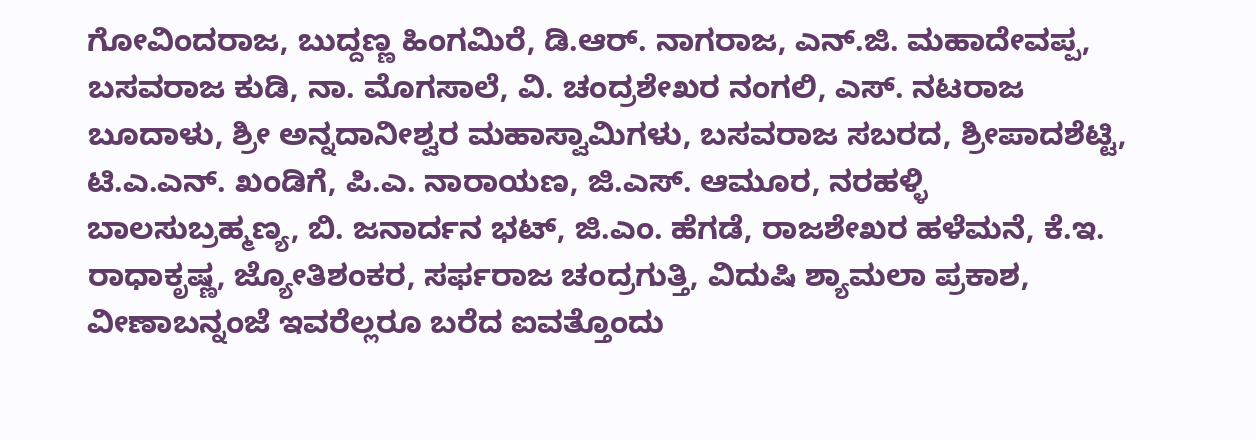ಗೋವಿಂದರಾಜ, ಬುದ್ದಣ್ಣ ಹಿಂಗಮಿರೆ, ಡಿ.ಆರ್. ನಾಗರಾಜ, ಎನ್.ಜಿ. ಮಹಾದೇವಪ್ಪ, ಬಸವರಾಜ ಕುಡಿ, ನಾ. ಮೊಗಸಾಲೆ, ವಿ. ಚಂದ್ರಶೇಖರ ನಂಗಲಿ, ಎಸ್. ನಟರಾಜ ಬೂದಾಳು, ಶ್ರೀ ಅನ್ನದಾನೀಶ್ವರ ಮಹಾಸ್ವಾಮಿಗಳು, ಬಸವರಾಜ ಸಬರದ, ಶ್ರೀಪಾದಶೆಟ್ಟಿ, ಟಿ.ಎ.ಎನ್. ಖಂಡಿಗೆ, ಪಿ.ಎ. ನಾರಾಯಣ, ಜಿ.ಎಸ್. ಆಮೂರ, ನರಹಳ್ಳಿ ಬಾಲಸುಬ್ರಹ್ಮಣ್ಯ, ಬಿ. ಜನಾರ್ದನ ಭಟ್, ಜಿ.ಎಂ. ಹೆಗಡೆ, ರಾಜಶೇಖರ ಹಳೆಮನೆ, ಕೆ.ಇ. ರಾಧಾಕೃಷ್ಣ, ಜ್ಯೋತಿಶಂಕರ, ಸರ್ಫರಾಜ ಚಂದ್ರಗುತ್ತಿ, ವಿದುಷಿ ಶ್ಯಾಮಲಾ ಪ್ರಕಾಶ, ವೀಣಾಬನ್ನಂಜೆ ಇವರೆಲ್ಲರೂ ಬರೆದ ಐವತ್ತೊಂದು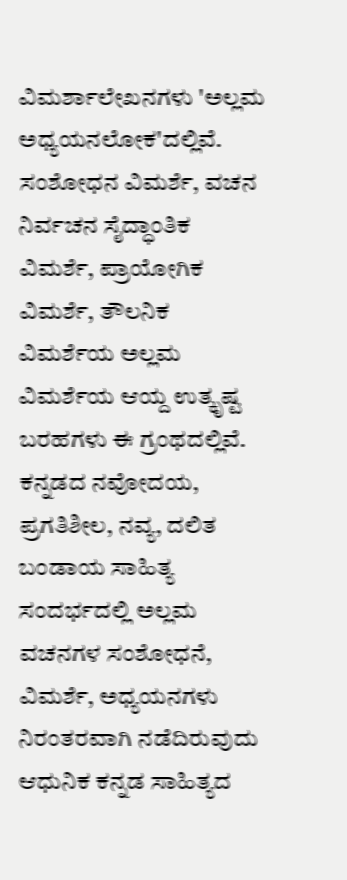ವಿಮರ್ಶಾಲೇಖನಗಳು 'ಅಲ್ಲಮ ಅಧ್ಯಯನಲೋಕ'ದಲ್ಲಿವೆ. ಸಂಶೋಧನ ವಿಮರ್ಶೆ, ವಚನ ನಿರ್ವಚನ ಸೈದ್ಧಾಂತಿಕ ವಿಮರ್ಶೆ, ಪ್ರಾಯೋಗಿಕ ವಿಮರ್ಶೆ, ತೌಲನಿಕ ವಿಮರ್ಶೆಯ ಅಲ್ಲಮ ವಿಮರ್ಶೆಯ ಆಯ್ದ ಉತ್ಕೃಷ್ಟ ಬರಹಗಳು ಈ ಗ್ರಂಥದಲ್ಲಿವೆ. ಕನ್ನಡದ ನವೋದಯ, ಪ್ರಗತಿಶೀಲ, ನವ್ಯ, ದಲಿತ ಬಂಡಾಯ ಸಾಹಿತ್ಯ ಸಂದರ್ಭದಲ್ಲಿ ಅಲ್ಲಮ ವಚನಗಳ ಸಂಶೋಧನೆ, ವಿಮರ್ಶೆ, ಅಧ್ಯಯನಗಳು ನಿರಂತರವಾಗಿ ನಡೆದಿರುವುದು ಆಧುನಿಕ ಕನ್ನಡ ಸಾಹಿತ್ಯದ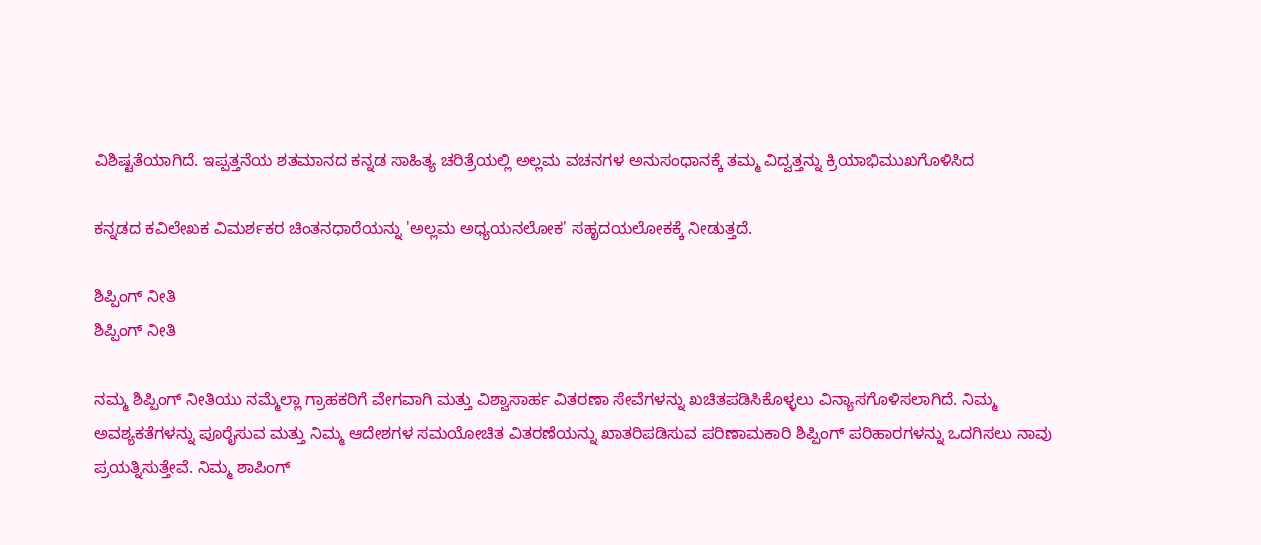ವಿಶಿಷ್ಟತೆಯಾಗಿದೆ. ಇಪ್ಪತ್ತನೆಯ ಶತಮಾನದ ಕನ್ನಡ ಸಾಹಿತ್ಯ ಚರಿತ್ರೆಯಲ್ಲಿ ಅಲ್ಲಮ ವಚನಗಳ ಅನುಸಂಧಾನಕ್ಕೆ ತಮ್ಮ ವಿದ್ವತ್ತನ್ನು ಕ್ರಿಯಾಭಿಮುಖಗೊಳಿಸಿದ

ಕನ್ನಡದ ಕವಿಲೇಖಕ ವಿಮರ್ಶಕರ ಚಿಂತನಧಾರೆಯನ್ನು 'ಅಲ್ಲಮ ಅಧ್ಯಯನಲೋಕ' ಸಹೃದಯಲೋಕಕ್ಕೆ ನೀಡುತ್ತದೆ.

ಶಿಪ್ಪಿಂಗ್ ನೀತಿ
ಶಿಪ್ಪಿಂಗ್ ನೀತಿ

ನಮ್ಮ ಶಿಪ್ಪಿಂಗ್ ನೀತಿಯು ನಮ್ಮೆಲ್ಲಾ ಗ್ರಾಹಕರಿಗೆ ವೇಗವಾಗಿ ಮತ್ತು ವಿಶ್ವಾಸಾರ್ಹ ವಿತರಣಾ ಸೇವೆಗಳನ್ನು ಖಚಿತಪಡಿಸಿಕೊಳ್ಳಲು ವಿನ್ಯಾಸಗೊಳಿಸಲಾಗಿದೆ. ನಿಮ್ಮ ಅವಶ್ಯಕತೆಗಳನ್ನು ಪೂರೈಸುವ ಮತ್ತು ನಿಮ್ಮ ಆದೇಶಗಳ ಸಮಯೋಚಿತ ವಿತರಣೆಯನ್ನು ಖಾತರಿಪಡಿಸುವ ಪರಿಣಾಮಕಾರಿ ಶಿಪ್ಪಿಂಗ್ ಪರಿಹಾರಗಳನ್ನು ಒದಗಿಸಲು ನಾವು ಪ್ರಯತ್ನಿಸುತ್ತೇವೆ. ನಿಮ್ಮ ಶಾಪಿಂಗ್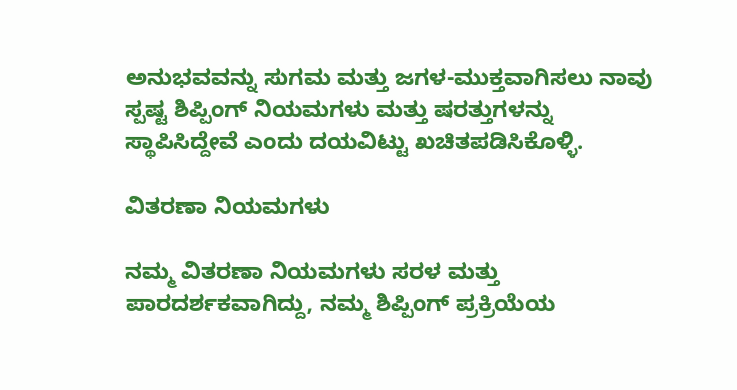ಅನುಭವವನ್ನು ಸುಗಮ ಮತ್ತು ಜಗಳ-ಮುಕ್ತವಾಗಿಸಲು ನಾವು ಸ್ಪಷ್ಟ ಶಿಪ್ಪಿಂಗ್ ನಿಯಮಗಳು ಮತ್ತು ಷರತ್ತುಗಳನ್ನು ಸ್ಥಾಪಿಸಿದ್ದೇವೆ ಎಂದು ದಯವಿಟ್ಟು ಖಚಿತಪಡಿಸಿಕೊಳ್ಳಿ.

ವಿತರಣಾ ನಿಯಮಗಳು

ನಮ್ಮ ವಿತರಣಾ ನಿಯಮಗಳು ಸರಳ ಮತ್ತು ಪಾರದರ್ಶಕವಾಗಿದ್ದು, ನಮ್ಮ ಶಿಪ್ಪಿಂಗ್ ಪ್ರಕ್ರಿಯೆಯ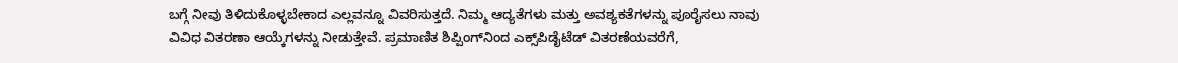ಬಗ್ಗೆ ನೀವು ತಿಳಿದುಕೊಳ್ಳಬೇಕಾದ ಎಲ್ಲವನ್ನೂ ವಿವರಿಸುತ್ತದೆ. ನಿಮ್ಮ ಆದ್ಯತೆಗಳು ಮತ್ತು ಅವಶ್ಯಕತೆಗಳನ್ನು ಪೂರೈಸಲು ನಾವು ವಿವಿಧ ವಿತರಣಾ ಆಯ್ಕೆಗಳನ್ನು ನೀಡುತ್ತೇವೆ. ಪ್ರಮಾಣಿತ ಶಿಪ್ಪಿಂಗ್‌ನಿಂದ ಎಕ್ಸ್‌ಪಿಡೈಟೆಡ್ ವಿತರಣೆಯವರೆಗೆ,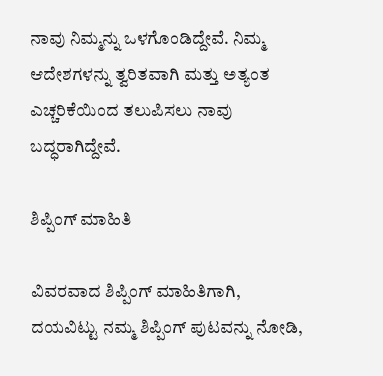ನಾವು ನಿಮ್ಮನ್ನು ಒಳಗೊಂಡಿದ್ದೇವೆ. ನಿಮ್ಮ ಆದೇಶಗಳನ್ನು ತ್ವರಿತವಾಗಿ ಮತ್ತು ಅತ್ಯಂತ ಎಚ್ಚರಿಕೆಯಿಂದ ತಲುಪಿಸಲು ನಾವು ಬದ್ಧರಾಗಿದ್ದೇವೆ.

ಶಿಪ್ಪಿಂಗ್ ಮಾಹಿತಿ

ವಿವರವಾದ ಶಿಪ್ಪಿಂಗ್ ಮಾಹಿತಿಗಾಗಿ, ದಯವಿಟ್ಟು ನಮ್ಮ ಶಿಪ್ಪಿಂಗ್ ಪುಟವನ್ನು ನೋಡಿ,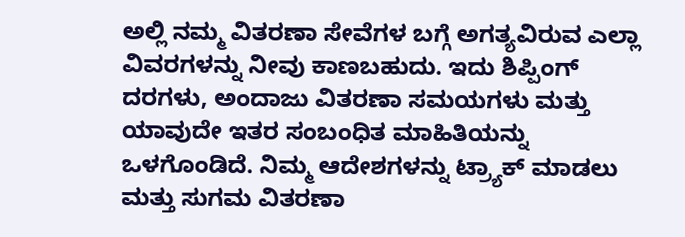ಅಲ್ಲಿ ನಮ್ಮ ವಿತರಣಾ ಸೇವೆಗಳ ಬಗ್ಗೆ ಅಗತ್ಯವಿರುವ ಎಲ್ಲಾ ವಿವರಗಳನ್ನು ನೀವು ಕಾಣಬಹುದು. ಇದು ಶಿಪ್ಪಿಂಗ್ ದರಗಳು, ಅಂದಾಜು ವಿತರಣಾ ಸಮಯಗಳು ಮತ್ತು ಯಾವುದೇ ಇತರ ಸಂಬಂಧಿತ ಮಾಹಿತಿಯನ್ನು ಒಳಗೊಂಡಿದೆ. ನಿಮ್ಮ ಆದೇಶಗಳನ್ನು ಟ್ರ್ಯಾಕ್ ಮಾಡಲು ಮತ್ತು ಸುಗಮ ವಿತರಣಾ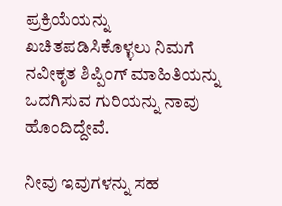ಪ್ರಕ್ರಿಯೆಯನ್ನು ಖಚಿತಪಡಿಸಿಕೊಳ್ಳಲು ನಿಮಗೆ ನವೀಕೃತ ಶಿಪ್ಪಿಂಗ್ ಮಾಹಿತಿಯನ್ನು ಒದಗಿಸುವ ಗುರಿಯನ್ನು ನಾವು ಹೊಂದಿದ್ದೇವೆ.

ನೀವು ಇವುಗಳನ್ನು ಸಹ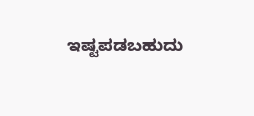ಇಷ್ಟಪಡಬಹುದು